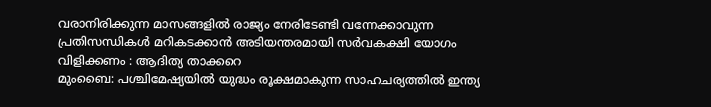വരാനിരിക്കുന്ന മാസങ്ങളിൽ രാജ്യം നേരിടേണ്ടി വന്നേക്കാവുന്ന പ്രതിസന്ധികൾ മറികടക്കാൻ അടിയന്തരമായി സർവകക്ഷി യോഗം വിളിക്കണം : ആദിത്യ താക്കറെ
മുംബൈ: പശ്ചിമേഷ്യയിൽ യുദ്ധം രൂക്ഷമാകുന്ന സാഹചര്യത്തിൽ ഇന്ത്യ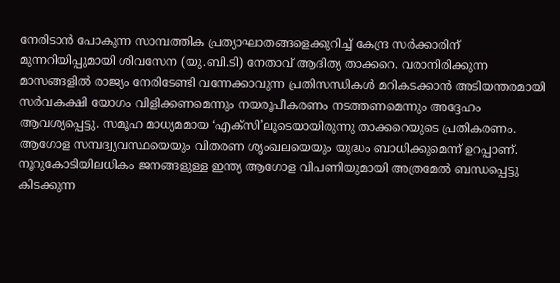നേരിടാൻ പോകുന്ന സാമ്പത്തിക പ്രത്യാഘാതങ്ങളെക്കുറിച്ച് കേന്ദ്ര സർക്കാരിന് മുന്നറിയിപ്പുമായി ശിവസേന (യു.ബി.ടി) നേതാവ് ആദിത്യ താക്കറെ. വരാനിരിക്കുന്ന മാസങ്ങളിൽ രാജ്യം നേരിടേണ്ടി വന്നേക്കാവുന്ന പ്രതിസന്ധികൾ മറികടക്കാൻ അടിയന്തരമായി സർവകക്ഷി യോഗം വിളിക്കണമെന്നും നയരൂപീകരണം നടത്തണമെന്നും അദ്ദേഹം ആവശ്യപ്പെട്ടു. സമൂഹ മാധ്യമമായ ‘എക്സി’ലൂടെയായിരുന്നു താക്കറെയുടെ പ്രതികരണം.
ആഗോള സമ്പദ്വ്യവസ്ഥയെയും വിതരണ ശൃംഖലയെയും യുദ്ധം ബാധിക്കുമെന്ന് ഉറപ്പാണ്. നൂറുകോടിയിലധികം ജനങ്ങളുള്ള ഇന്ത്യ ആഗോള വിപണിയുമായി അത്രമേൽ ബന്ധപ്പെട്ടു കിടക്കുന്ന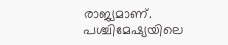രാജ്യമാണ്. പശ്ചിമേഷ്യയിലെ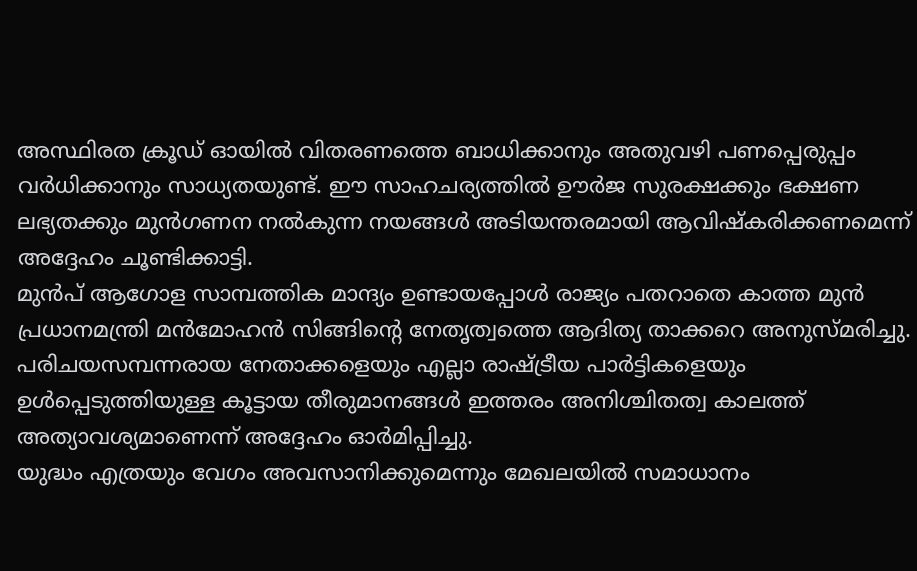അസ്ഥിരത ക്രൂഡ് ഓയിൽ വിതരണത്തെ ബാധിക്കാനും അതുവഴി പണപ്പെരുപ്പം വർധിക്കാനും സാധ്യതയുണ്ട്. ഈ സാഹചര്യത്തിൽ ഊർജ സുരക്ഷക്കും ഭക്ഷണ ലഭ്യതക്കും മുൻഗണന നൽകുന്ന നയങ്ങൾ അടിയന്തരമായി ആവിഷ്കരിക്കണമെന്ന് അദ്ദേഹം ചൂണ്ടിക്കാട്ടി.
മുൻപ് ആഗോള സാമ്പത്തിക മാന്ദ്യം ഉണ്ടായപ്പോൾ രാജ്യം പതറാതെ കാത്ത മുൻ പ്രധാനമന്ത്രി മൻമോഹൻ സിങ്ങിന്റെ നേതൃത്വത്തെ ആദിത്യ താക്കറെ അനുസ്മരിച്ചു. പരിചയസമ്പന്നരായ നേതാക്കളെയും എല്ലാ രാഷ്ട്രീയ പാർട്ടികളെയും ഉൾപ്പെടുത്തിയുള്ള കൂട്ടായ തീരുമാനങ്ങൾ ഇത്തരം അനിശ്ചിതത്വ കാലത്ത് അത്യാവശ്യമാണെന്ന് അദ്ദേഹം ഓർമിപ്പിച്ചു.
യുദ്ധം എത്രയും വേഗം അവസാനിക്കുമെന്നും മേഖലയിൽ സമാധാനം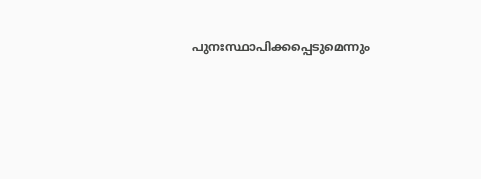പുനഃസ്ഥാപിക്കപ്പെടുമെന്നും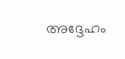അദ്ദേഹം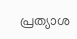പ്രത്യാശ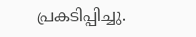പ്രകടിപ്പിച്ചു.